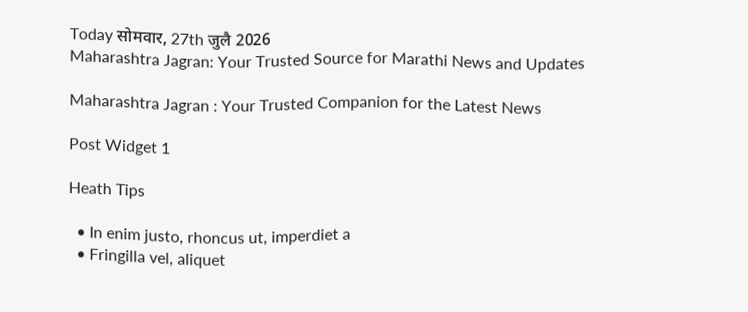Today सोमवार, 27th जुलै 2026
Maharashtra Jagran: Your Trusted Source for Marathi News and Updates

Maharashtra Jagran : Your Trusted Companion for the Latest News

Post Widget 1

Heath Tips

  • In enim justo, rhoncus ut, imperdiet a
  • Fringilla vel, aliquet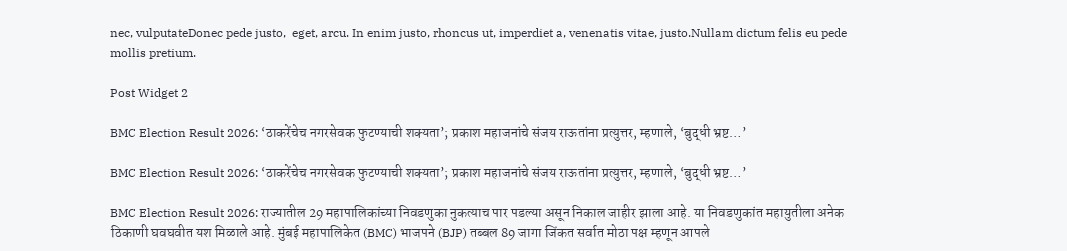nec, vulputateDonec pede justo,  eget, arcu. In enim justo, rhoncus ut, imperdiet a, venenatis vitae, justo.Nullam dictum felis eu pede mollis pretium.

Post Widget 2

BMC Election Result 2026: ‘ठाकरेंचेच नगरसेवक फुटण्याची शक्यता’; प्रकाश महाजनांचे संजय राऊतांना प्रत्युत्तर, म्हणाले, ‘बुद्धी भ्रष्ट…’

BMC Election Result 2026: ‘ठाकरेंचेच नगरसेवक फुटण्याची शक्यता’; प्रकाश महाजनांचे संजय राऊतांना प्रत्युत्तर, म्हणाले, ‘बुद्धी भ्रष्ट…’

BMC Election Result 2026: राज्यातील 29 महापालिकांच्या निवडणुका नुकत्याच पार पडल्या असून निकाल जाहीर झाला आहे. या निवडणुकांत महायुतीला अनेक ठिकाणी घवघवीत यश मिळाले आहे. मुंबई महापालिकेत (BMC) भाजपने (BJP) तब्बल 89 जागा जिंकत सर्वात मोठा पक्ष म्हणून आपले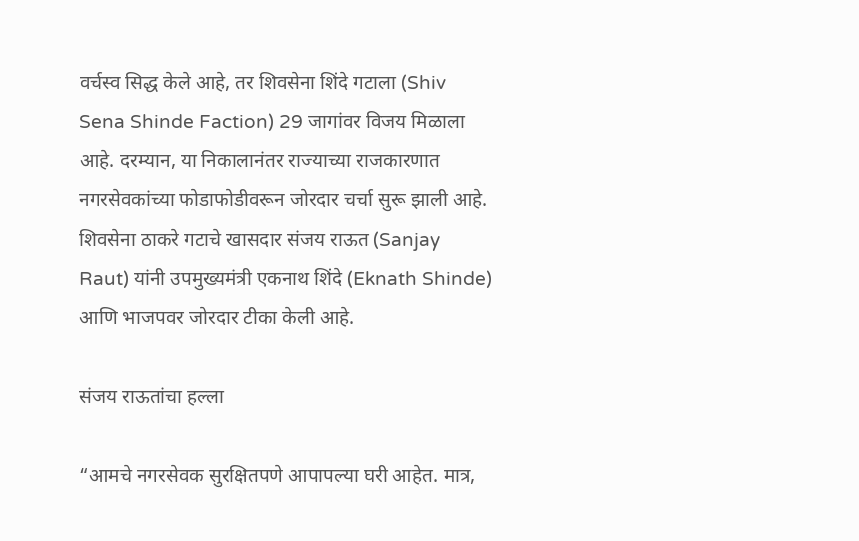वर्चस्व सिद्ध केले आहे, तर शिवसेना शिंदे गटाला (Shiv Sena Shinde Faction) 29 जागांवर विजय मिळाला आहे. दरम्यान, या निकालानंतर राज्याच्या राजकारणात नगरसेवकांच्या फोडाफोडीवरून जोरदार चर्चा सुरू झाली आहे. शिवसेना ठाकरे गटाचे खासदार संजय राऊत (Sanjay Raut) यांनी उपमुख्यमंत्री एकनाथ शिंदे (Eknath Shinde) आणि भाजपवर जोरदार टीका केली आहे.

संजय राऊतांचा हल्ला

“आमचे नगरसेवक सुरक्षितपणे आपापल्या घरी आहेत. मात्र,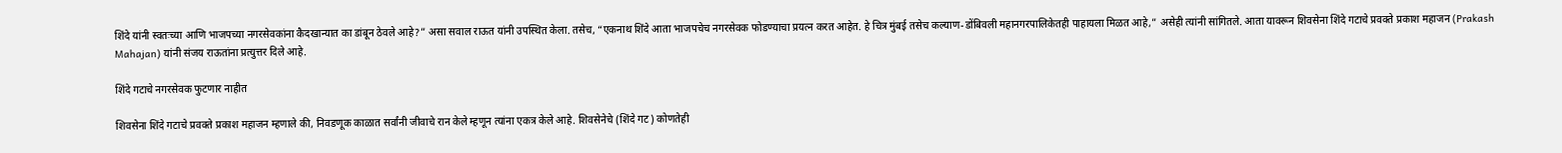शिंदे यांनी स्वतःच्या आणि भाजपच्या नगरसेवकांना कैदखान्यात का डांबून ठेवले आहे?” असा सवाल राऊत यांनी उपस्थित केला. तसेच, “एकनाथ शिंदे आता भाजपचेच नगरसेवक फोडण्याचा प्रयत्न करत आहेत. हे चित्र मुंबई तसेच कल्याण-डोंबिवली महानगरपालिकेतही पाहायला मिळत आहे,” असेही त्यांनी सांगितले. आता यावरून शिवसेना शिंदे गटाचे प्रवक्ते प्रकाश महाजन (Prakash Mahajan) यांनी संजय राऊतांना प्रत्युत्तर दिले आहे.

शिंदे गटाचे नगरसेवक फुटणार नाहीत

शिवसेना शिंदे गटाचे प्रवक्ते प्रकाश महाजन म्हणाले की, निवडणूक काळात सर्वांनी जीवाचे रान केले म्हणून त्यांना एकत्र केले आहे. शिवसेनेचे (शिंदे गट) कोणतेही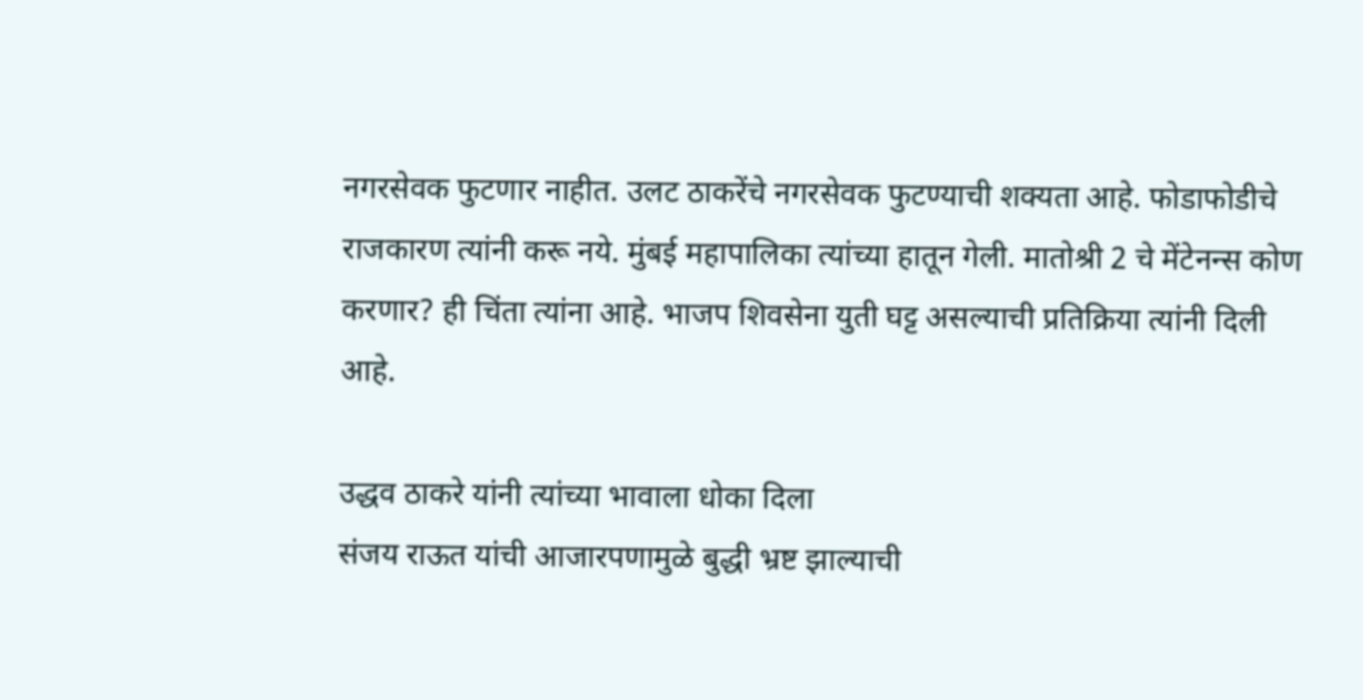नगरसेवक फुटणार नाहीत. उलट ठाकरेंचे नगरसेवक फुटण्याची शक्यता आहे. फोडाफोडीचे राजकारण त्यांनी करू नये. मुंबई महापालिका त्यांच्या हातून गेली. मातोश्री 2 चे मेंटेनन्स कोण करणार? ही चिंता त्यांना आहे. भाजप शिवसेना युती घट्ट असल्याची प्रतिक्रिया त्यांनी दिली आहे.

उद्धव ठाकरे यांनी त्यांच्या भावाला धोका दिला
संजय राऊत यांची आजारपणामुळे बुद्धी भ्रष्ट झाल्याची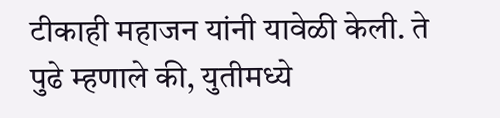टीकाही महाजन यांनी यावेळी केली. ते पुढे म्हणाले की, युतीमध्ये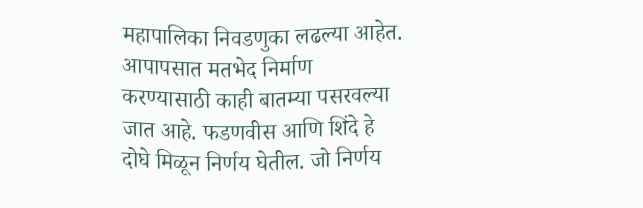महापालिका निवडणुका लढल्या आहेत. आपापसात मतभेद निर्माण करण्यासाठी काही बातम्या पसरवल्या जात आहे. फडणवीस आणि शिंदे हे दोघे मिळून निर्णय घेतील. जो निर्णय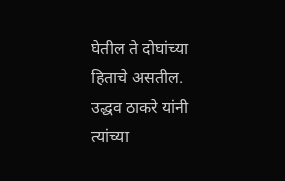घेतील ते दोघांच्या हिताचे असतील. उद्धव ठाकरे यांनी त्यांच्या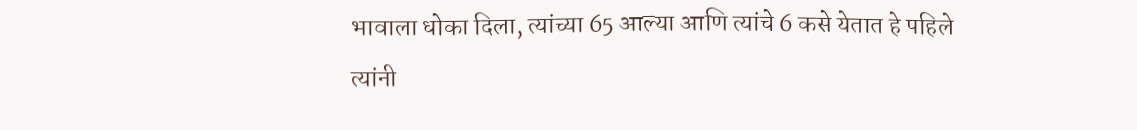भावाला धोका दिला, त्यांच्या 65 आल्या आणि त्यांचे 6 कसे येतात हे पहिले त्यांनी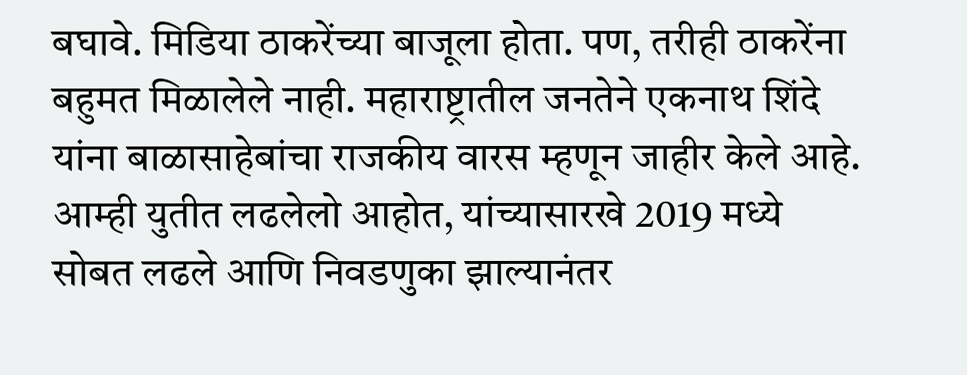बघावे. मिडिया ठाकरेंच्या बाजूला होता. पण, तरीही ठाकरेंना बहुमत मिळालेले नाही. महाराष्ट्रातील जनतेने एकनाथ शिंदे यांना बाळासाहेबांचा राजकीय वारस म्हणून जाहीर केले आहे. आम्ही युतीत लढलेलो आहोत, यांच्यासारखे 2019 मध्ये सोबत लढले आणि निवडणुका झाल्यानंतर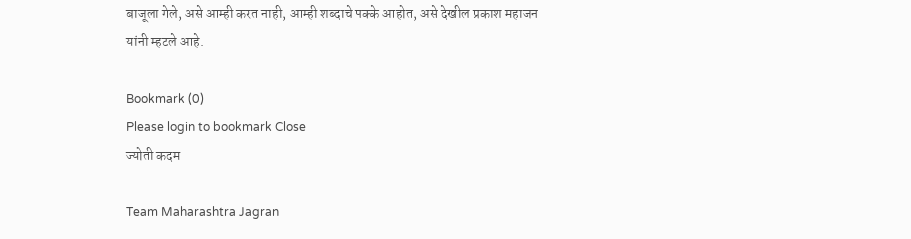बाजूला गेले, असे आम्ही करत नाही, आम्ही शब्दाचे पक्के आहोत, असे देखील प्रकाश महाजन यांनी म्हटले आहे.

Bookmark (0)
Please login to bookmark Close
ज्योती कदम

Team Maharashtra Jagran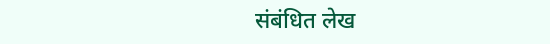संबंधित लेख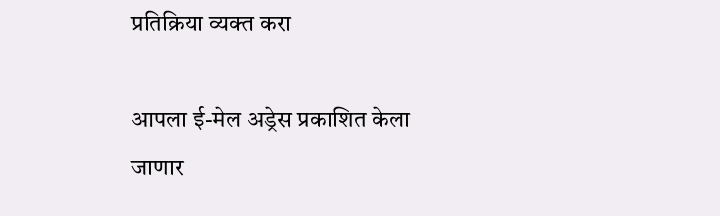प्रतिक्रिया व्यक्त करा

आपला ई-मेल अड्रेस प्रकाशित केला जाणार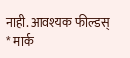नाही. आवश्यक फील्डस् * मार्क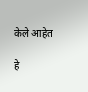केले आहेत

हे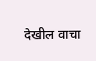देखील वाचा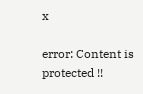x

error: Content is protected !!